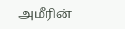அமீரின்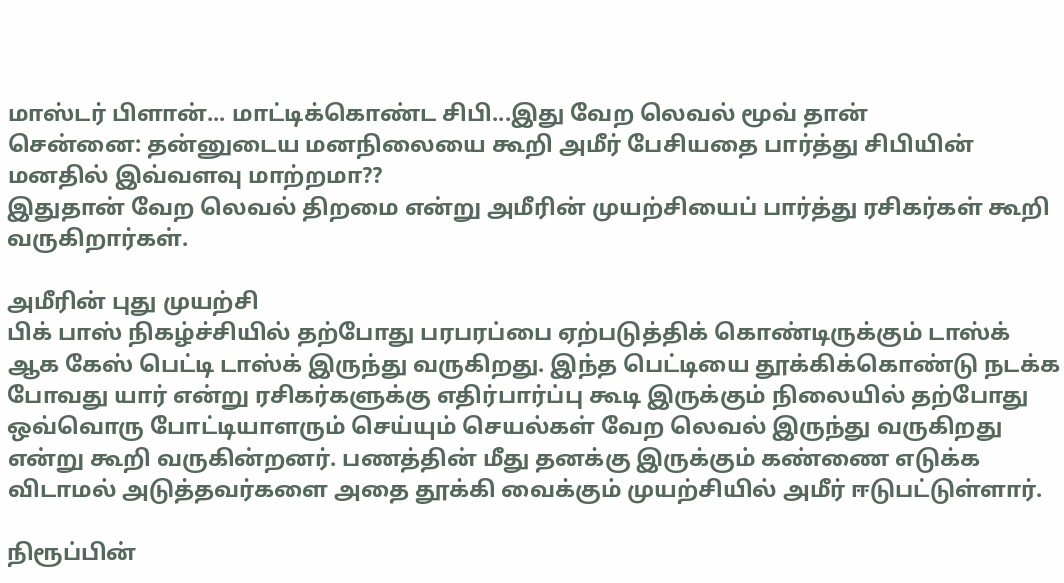மாஸ்டர் பிளான்... மாட்டிக்கொண்ட சிபி...இது வேற லெவல் மூவ் தான்
சென்னை: தன்னுடைய மனநிலையை கூறி அமீர் பேசியதை பார்த்து சிபியின் மனதில் இவ்வளவு மாற்றமா??
இதுதான் வேற லெவல் திறமை என்று அமீரின் முயற்சியைப் பார்த்து ரசிகர்கள் கூறி வருகிறார்கள்.

அமீரின் புது முயற்சி
பிக் பாஸ் நிகழ்ச்சியில் தற்போது பரபரப்பை ஏற்படுத்திக் கொண்டிருக்கும் டாஸ்க் ஆக கேஸ் பெட்டி டாஸ்க் இருந்து வருகிறது. இந்த பெட்டியை தூக்கிக்கொண்டு நடக்க போவது யார் என்று ரசிகர்களுக்கு எதிர்பார்ப்பு கூடி இருக்கும் நிலையில் தற்போது ஒவ்வொரு போட்டியாளரும் செய்யும் செயல்கள் வேற லெவல் இருந்து வருகிறது என்று கூறி வருகின்றனர். பணத்தின் மீது தனக்கு இருக்கும் கண்ணை எடுக்க விடாமல் அடுத்தவர்களை அதை தூக்கி வைக்கும் முயற்சியில் அமீர் ஈடுபட்டுள்ளார்.

நிரூப்பின்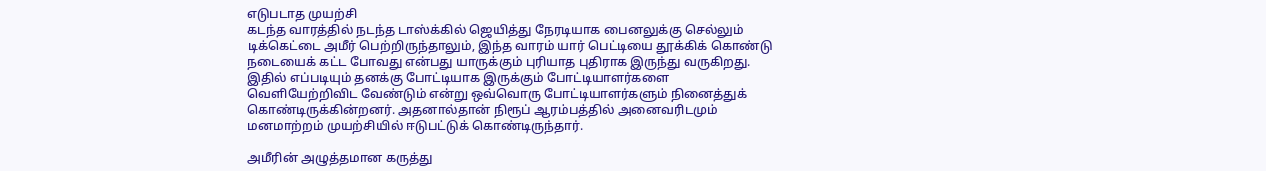எடுபடாத முயற்சி
கடந்த வாரத்தில் நடந்த டாஸ்க்கில் ஜெயித்து நேரடியாக பைனலுக்கு செல்லும் டிக்கெட்டை அமீர் பெற்றிருந்தாலும், இந்த வாரம் யார் பெட்டியை தூக்கிக் கொண்டு நடையைக் கட்ட போவது என்பது யாருக்கும் புரியாத புதிராக இருந்து வருகிறது. இதில் எப்படியும் தனக்கு போட்டியாக இருக்கும் போட்டியாளர்களை வெளியேற்றிவிட வேண்டும் என்று ஒவ்வொரு போட்டியாளர்களும் நினைத்துக் கொண்டிருக்கின்றனர். அதனால்தான் நிரூப் ஆரம்பத்தில் அனைவரிடமும் மனமாற்றம் முயற்சியில் ஈடுபட்டுக் கொண்டிருந்தார்.

அமீரின் அழுத்தமான கருத்து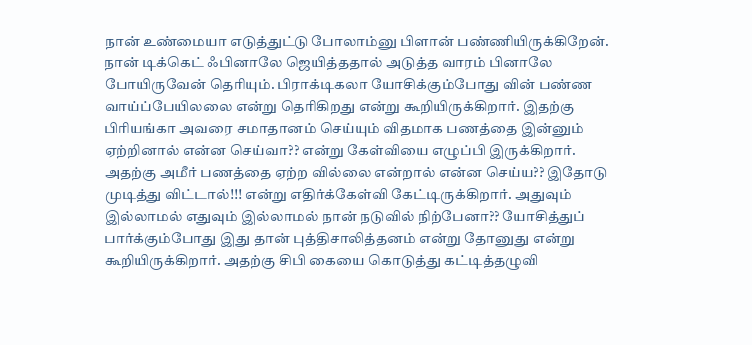நான் உண்மையா எடுத்துட்டு போலாம்னு பிளான் பண்ணியிருக்கிறேன். நான் டிக்கெட் ஃபினாலே ஜெயித்ததால் அடுத்த வாரம் பினாலே போயிருவேன் தெரியும். பிராக்டிகலா யோசிக்கும்போது வின் பண்ண வாய்ப்பேயிலலை என்று தெரிகிறது என்று கூறியிருக்கிறார். இதற்கு பிரியங்கா அவரை சமாதானம் செய்யும் விதமாக பணத்தை இன்னும் ஏற்றினால் என்ன செய்வா?? என்று கேள்வியை எழுப்பி இருக்கிறார். அதற்கு அமீர் பணத்தை ஏற்ற வில்லை என்றால் என்ன செய்ய?? இதோடு முடித்து விட்டால்!!! என்று எதிர்க்கேள்வி கேட்டிருக்கிறார். அதுவும் இல்லாமல் எதுவும் இல்லாமல் நான் நடுவில் நிற்பேனா?? யோசித்துப் பார்க்கும்போது இது தான் புத்திசாலித்தனம் என்று தோனுது என்று கூறியிருக்கிறார். அதற்கு சிபி கையை கொடுத்து கட்டித்தழுவி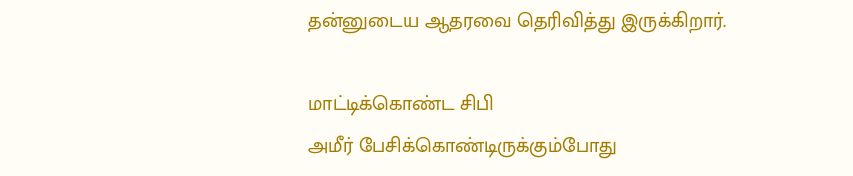தன்னுடைய ஆதரவை தெரிவித்து இருக்கிறார்.

மாட்டிக்கொண்ட சிபி
அமீர் பேசிக்கொண்டிருக்கும்போது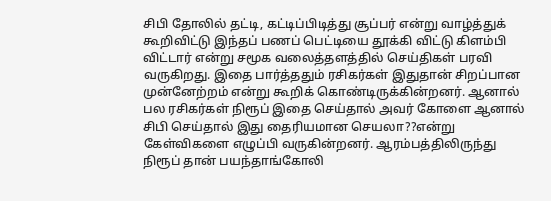சிபி தோலில் தட்டி, கட்டிப்பிடித்து சூப்பர் என்று வாழ்த்துக் கூறிவிட்டு இந்தப் பணப் பெட்டியை தூக்கி விட்டு கிளம்பி விட்டார் என்று சமூக வலைத்தளத்தில் செய்திகள் பரவி வருகிறது. இதை பார்த்ததும் ரசிகர்கள் இதுதான் சிறப்பான முன்னேற்றம் என்று கூறிக் கொண்டிருக்கின்றனர். ஆனால் பல ரசிகர்கள் நிரூப் இதை செய்தால் அவர் கோளை ஆனால் சிபி செய்தால் இது தைரியமான செயலா??என்று கேள்விகளை எழுப்பி வருகின்றனர். ஆரம்பத்திலிருந்து நிரூப் தான் பயந்தாங்கோலி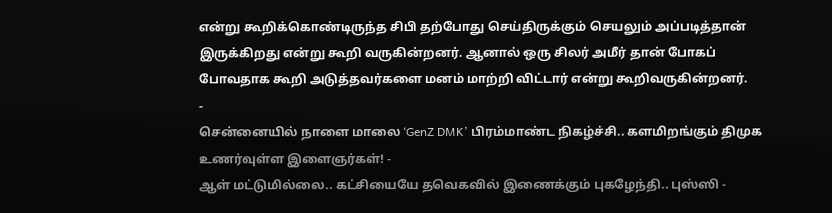என்று கூறிக்கொண்டிருந்த சிபி தற்போது செய்திருக்கும் செயலும் அப்படித்தான் இருக்கிறது என்று கூறி வருகின்றனர். ஆனால் ஒரு சிலர் அமீர் தான் போகப் போவதாக கூறி அடுத்தவர்களை மனம் மாற்றி விட்டார் என்று கூறிவருகின்றனர்.
-
சென்னையில் நாளை மாலை ‘GenZ DMK’ பிரம்மாண்ட நிகழ்ச்சி.. களமிறங்கும் திமுக உணர்வுள்ள இளைஞர்கள்! -
ஆள் மட்டுமில்லை.. கட்சியையே தவெகவில் இணைக்கும் புகழேந்தி.. புஸ்ஸி -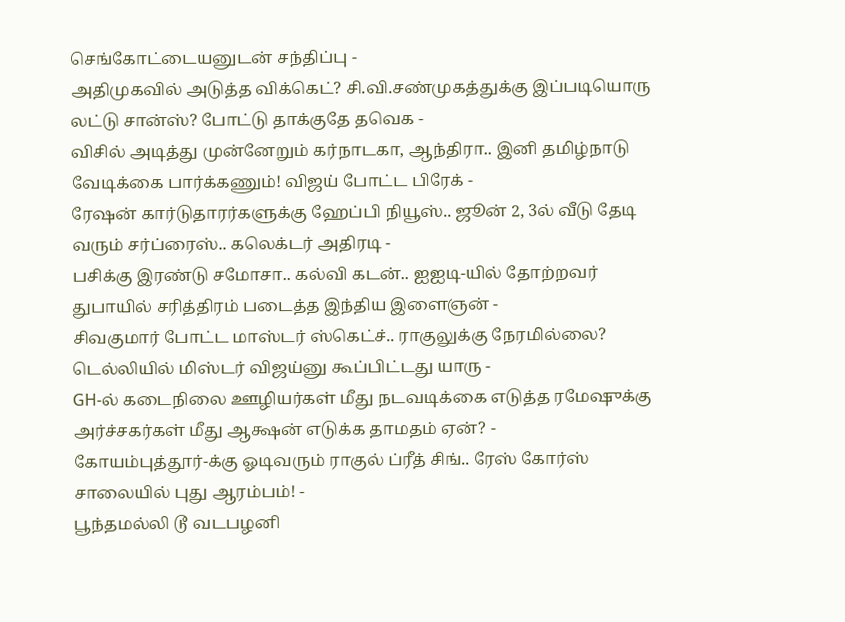செங்கோட்டையனுடன் சந்திப்பு -
அதிமுகவில் அடுத்த விக்கெட்? சி.வி.சண்முகத்துக்கு இப்படியொரு லட்டு சான்ஸ்? போட்டு தாக்குதே தவெக -
விசில் அடித்து முன்னேறும் கர்நாடகா, ஆந்திரா.. இனி தமிழ்நாடு வேடிக்கை பார்க்கணும்! விஜய் போட்ட பிரேக் -
ரேஷன் கார்டுதாரர்களுக்கு ஹேப்பி நியூஸ்.. ஜூன் 2, 3ல் வீடு தேடி வரும் சர்ப்ரைஸ்.. கலெக்டர் அதிரடி -
பசிக்கு இரண்டு சமோசா.. கல்வி கடன்.. ஐஐடி-யில் தோற்றவர் துபாயில் சரித்திரம் படைத்த இந்திய இளைஞன் -
சிவகுமார் போட்ட மாஸ்டர் ஸ்கெட்ச்.. ராகுலுக்கு நேரமில்லை? டெல்லியில் மிஸ்டர் விஜய்னு கூப்பிட்டது யாரு -
GH-ல் கடைநிலை ஊழியர்கள் மீது நடவடிக்கை எடுத்த ரமேஷுக்கு அர்ச்சகர்கள் மீது ஆக்ஷன் எடுக்க தாமதம் ஏன்? -
கோயம்புத்தூர்-க்கு ஓடிவரும் ராகுல் ப்ரீத் சிங்.. ரேஸ் கோர்ஸ் சாலையில் புது ஆரம்பம்! -
பூந்தமல்லி டூ வடபழனி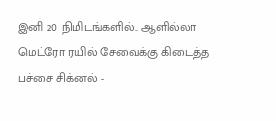இனி 20 நிமிடங்களில்.. ஆளில்லா மெட்ரோ ரயில் சேவைக்கு கிடைத்த பச்சை சிக்னல் -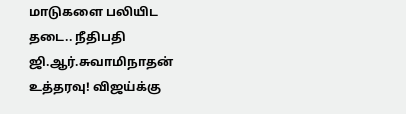மாடுகளை பலியிட தடை.. நீதிபதி ஜி.ஆர்.சுவாமிநாதன் உத்தரவு! விஜய்க்கு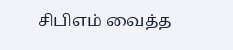சிபிஎம் வைத்த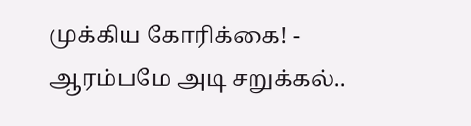முக்கிய கோரிக்கை! -
ஆரம்பமே அடி சறுக்கல்..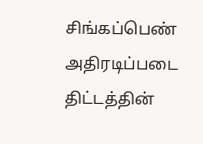சிங்கப்பெண் அதிரடிப்படை திட்டத்தின்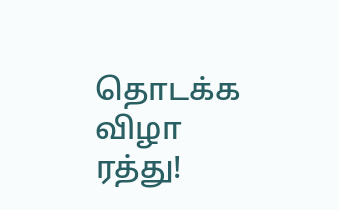தொடக்க விழா ரத்து!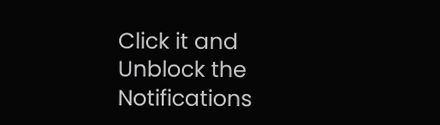Click it and Unblock the Notifications